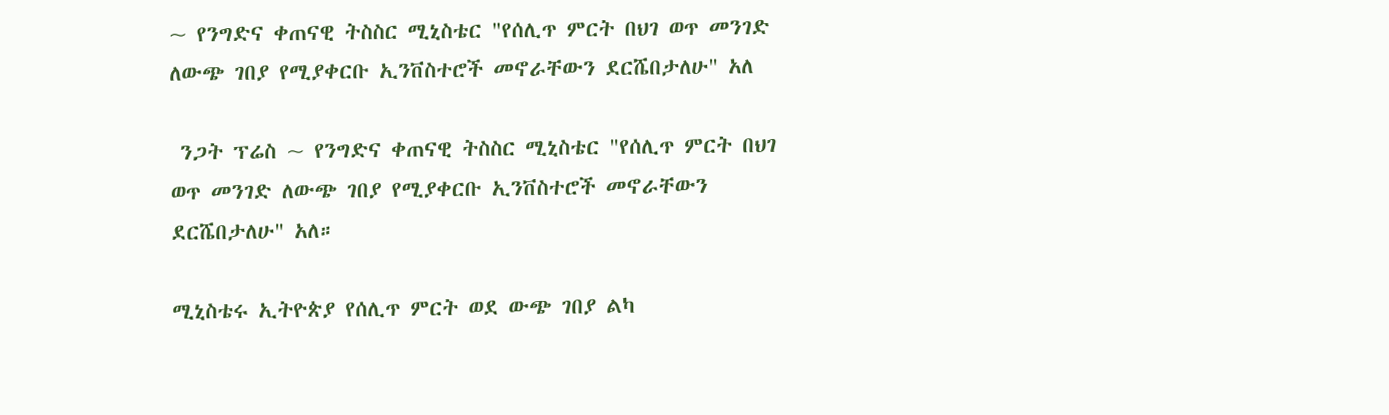~ የንግድና ቀጠናዊ ትስስር ሚኒስቴር "የሰሊጥ ምርት በህገ ወጥ መንገድ ለውጭ ገበያ የሚያቀርቡ ኢንቨስተሮች መኖራቸውን ደርሼበታለሁ" አለ

 ንጋት ፕሬስ ~ የንግድና ቀጠናዊ ትስስር ሚኒስቴር "የሰሊጥ ምርት በህገ ወጥ መንገድ ለውጭ ገበያ የሚያቀርቡ ኢንቨስተሮች መኖራቸውን ደርሼበታለሁ" አለ።

ሚኒስቴሩ ኢትዮጵያ የሰሊጥ ምርት ወደ ውጭ ገበያ ልካ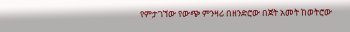የምታገኘው የውጭ ምንዛሪ በዘንድሮው በጀት አመት ከወትሮው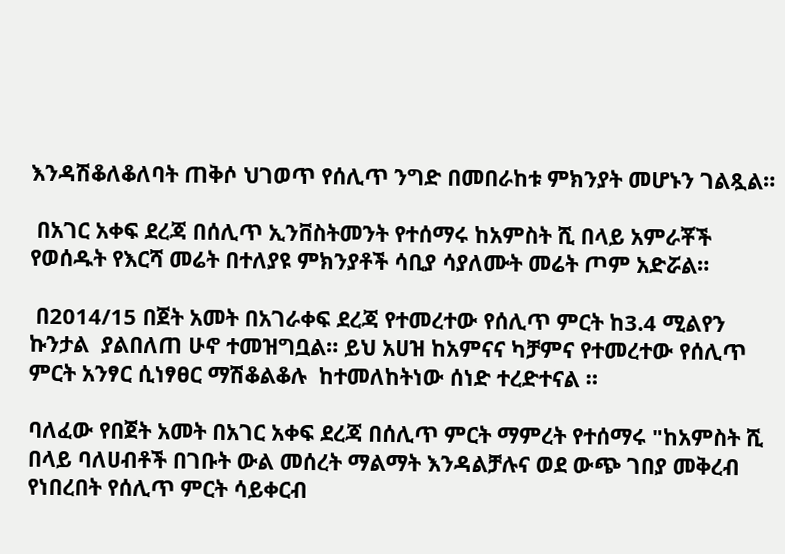እንዳሽቆለቆለባት ጠቅሶ ህገወጥ የሰሊጥ ንግድ በመበራከቱ ምክንያት መሆኑን ገልጿል።

 በአገር አቀፍ ደረጃ በሰሊጥ ኢንቨስትመንት የተሰማሩ ከአምስት ሺ በላይ አምራቾች የወሰዱት የእርሻ መሬት በተለያዩ ምክንያቶች ሳቢያ ሳያለሙት መሬት ጦም አድሯል።

 በ2014/15 በጀት አመት በአገራቀፍ ደረጃ የተመረተው የሰሊጥ ምርት ከ3.4 ሚልየን ኩንታል  ያልበለጠ ሁኖ ተመዝግቧል። ይህ አሀዝ ከአምናና ካቻምና የተመረተው የሰሊጥ ምርት አንፃር ሲነፃፀር ማሽቆልቆሉ  ከተመለከትነው ሰነድ ተረድተናል ።

ባለፈው የበጀት አመት በአገር አቀፍ ደረጃ በሰሊጥ ምርት ማምረት የተሰማሩ "ከአምስት ሺ በላይ ባለሀብቶች በገቡት ውል መሰረት ማልማት እንዳልቻሉና ወደ ውጭ ገበያ መቅረብ የነበረበት የሰሊጥ ምርት ሳይቀርብ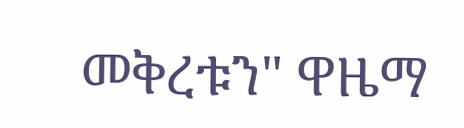መቅረቱን" ዋዜማ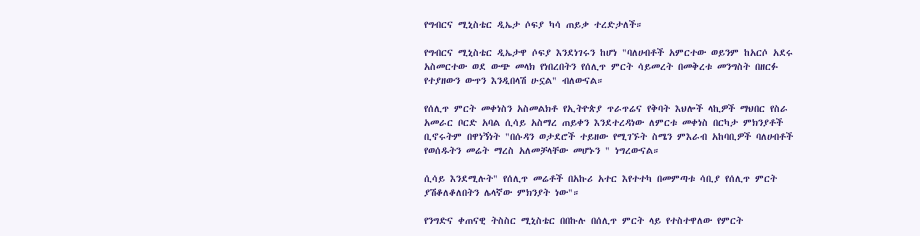የግብርና ሚኒስቴር ዲኤታ ሶፍያ ካሳ ጠይቃ ተረድታለች።

የግብርና ሚኒስቴር ዲኤታዋ ሶፍያ እንደነገሩን ከሆነ "ባለሀብቶች አምርተው ወይንም ከአርሶ አደሩ አስመርተው ወደ ውጭ መላክ የነበረበትን የሰሊጥ ምርት ሳይመረት በመቅረቱ መንግስት በዘርፉ የተያዘውን ውጥን እንዲበላሽ ሁኗል" ብለውናል።

የሰሊጥ ምርት መቀነስን አስመልክቶ የኢትዮጵያ ጥራጥሬና የቅባት እህሎች ላኪዎች ማህበር የስራ አመራር ቦርድ አባል ሲሳይ አስማረ ጠይቀን እንደተረዳነው ለምርቱ መቀነስ በርካታ ምክንያቶች ቢኖሩትም በዋነኝነት "በሱዳን ወታደሮች ተይዘው የሚገኙት ስሜን ምእራብ አከባቢዎች ባለሀብቶች የወሰዱትን መሬት ማረስ አለመቻላቸው መሆኑን " ነግረውናል።

ሲሳይ እንደሚሉት" የሰሊጥ መሬቶች በአኩሪ አተር እየተተካ በመምጣቱ ሳቢያ የሰሊጥ ምርት ያሽቆለቆለበትን ሌላኛው ምክንያት ነው"።

የንግድና ቀጠናዊ ትስስር ሚኒስቴር በበኩሉ በሰሊጥ ምርት ላይ የተስተዋለው የምርት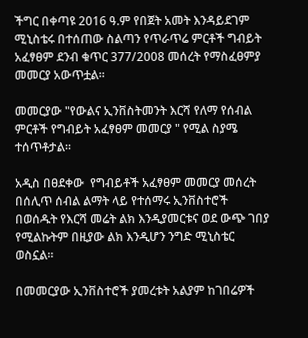ችግር በቀጣዩ 2016 ዓ.ም የበጀት አመት እንዳይደገም ሚኒስቴሩ በተሰጠው ስልጣን የጥራጥሬ ምርቶች ግብይት አፈፃፀም ደንብ ቁጥር 377/2008 መሰረት የማስፈፀምያ መመርያ አውጥቷል።

መመርያው "የውልና ኢንቨስትመንት እርሻ የለማ የሰብል  ምርቶች የግብይት አፈፃፀም መመርያ " የሚል ስያሜ ተሰጥቶታል።

አዲስ በፀደቀው  የግብይቶች አፈፃፀም መመርያ መሰረት በሰሊጥ ሰብል ልማት ላይ የተሰማሩ ኢንቨስተሮች በወሰዱት የእርሻ መሬት ልክ እንዲያመርቱና ወደ ውጭ ገበያ የሚልኩትም በዚያው ልክ እንዲሆን ንግድ ሚኒስቴር ወስኗል።

በመመርያው ኢንቨስተሮች ያመረቱት አልያም ከገበሬዎች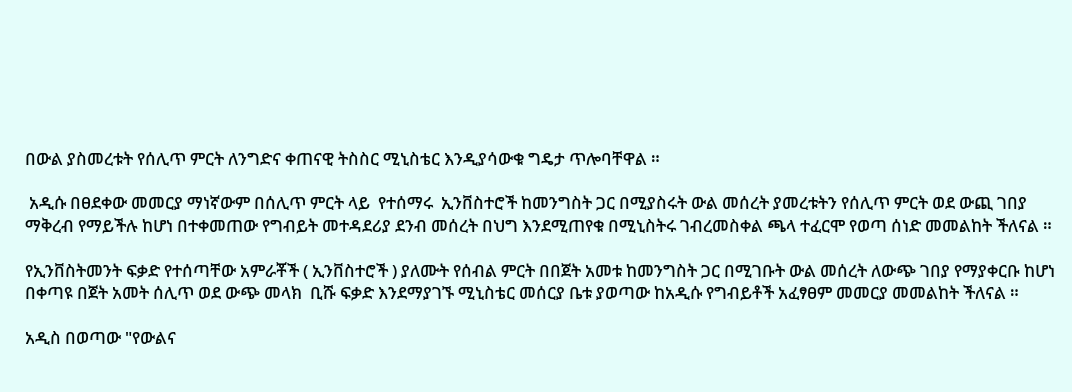በውል ያስመረቱት የሰሊጥ ምርት ለንግድና ቀጠናዊ ትስስር ሚኒስቴር እንዲያሳውቁ ግዴታ ጥሎባቸዋል ።

 አዲሱ በፀደቀው መመርያ ማነኛውም በሰሊጥ ምርት ላይ  የተሰማሩ  ኢንቨስተሮች ከመንግስት ጋር በሚያስሩት ውል መሰረት ያመረቱትን የሰሊጥ ምርት ወደ ውጪ ገበያ ማቅረብ የማይችሉ ከሆነ በተቀመጠው የግብይት መተዳደሪያ ደንብ መሰረት በህግ እንደሚጠየቁ በሚኒስትሩ ገብረመስቀል ጫላ ተፈርሞ የወጣ ሰነድ መመልከት ችለናል ።

የኢንቨስትመንት ፍቃድ የተሰጣቸው አምራቾች ( ኢንቨስተሮች ) ያለሙት የሰብል ምርት በበጀት አመቱ ከመንግስት ጋር በሚገቡት ውል መሰረት ለውጭ ገበያ የማያቀርቡ ከሆነ በቀጣዩ በጀት አመት ሰሊጥ ወደ ውጭ መላክ  ቢሹ ፍቃድ እንደማያገኙ ሚኒስቴር መሰርያ ቤቱ ያወጣው ከአዲሱ የግብይቶች አፈፃፀም መመርያ መመልከት ችለናል ።

አዲስ በወጣው "የውልና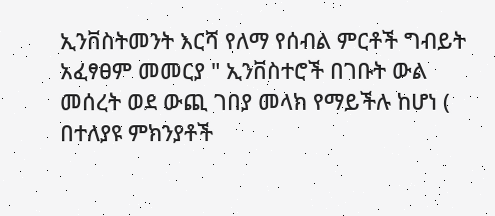ኢንቨስትመንት እርሻ የለማ የሰብል ምርቶች ግብይት አፈፃፀም መመርያ " ኢንቨስተሮች በገቡት ውል መሰረት ወደ ውጪ ገበያ መላክ የማይችሉ ከሆነ ( በተለያዩ ምክንያቶች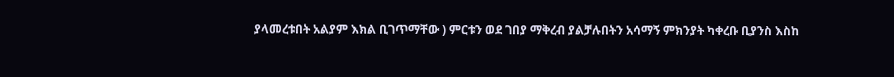ያላመረቱበት አልያም እክል ቢገጥማቸው ) ምርቱን ወደ ገበያ ማቅረብ ያልቻሉበትን አሳማኝ ምክንያት ካቀረቡ ቢያንስ እስከ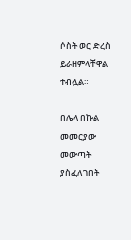ሶስት ወር ድረስ ይራዘምላቸዋል ተብሏል።

በሌላ በኩል መመርያው መውጣት ያስፈለገበት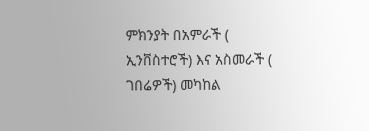ምክንያት በአምራች ( ኢንቨስተሮች) እና አስመራች ( ገበሬዎች) መካከል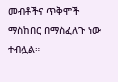መብቶችና ጥቅሞች ማስከበር በማስፈለጉ ነው ተብሏል።